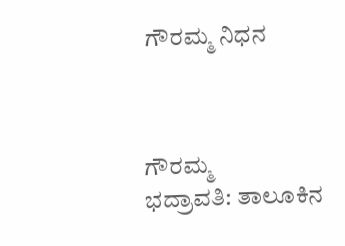ಗೌರಮ್ಮ ನಿಧನ



ಗೌರಮ್ಮ
ಭದ್ರಾವತಿ: ತಾಲೂಕಿನ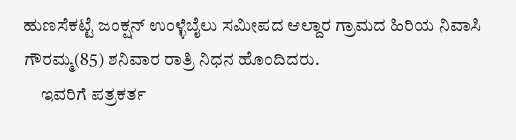ಹುಣಸೆಕಟ್ಟೆ ಜಂಕ್ಷನ್ ಉಂಳ್ಳೆಬೈಲು ಸಮೀಪದ ಆಲ್ದಾರ ಗ್ರಾಮದ ಹಿರಿಯ ನಿವಾಸಿ ಗೌರಮ್ಮ(85) ಶನಿವಾರ ರಾತ್ರಿ ನಿಧನ ಹೊಂದಿದರು.
     ಇವರಿಗೆ ಪತ್ರಕರ್ತ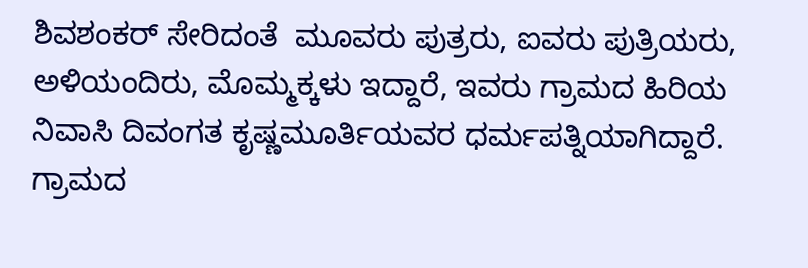ಶಿವಶಂಕರ್ ಸೇರಿದಂತೆ  ಮೂವರು ಪುತ್ರರು, ಐವರು ಪುತ್ರಿಯರು, ಅಳಿಯಂದಿರು, ಮೊಮ್ಮಕ್ಕಳು ಇದ್ದಾರೆ, ಇವರು ಗ್ರಾಮದ ಹಿರಿಯ ನಿವಾಸಿ ದಿವಂಗತ ಕೃಷ್ಣಮೂರ್ತಿಯವರ ಧರ್ಮಪತ್ನಿಯಾಗಿದ್ದಾರೆ. ಗ್ರಾಮದ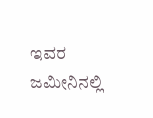ಇವರ ಜಮೀನಿನಲ್ಲಿ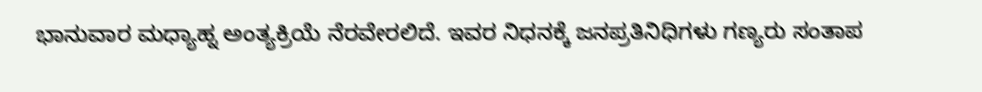ಭಾನುವಾರ ಮಧ್ಯಾಹ್ನ ಅಂತ್ಯಕ್ರಿಯೆ ನೆರವೇರಲಿದೆ. ಇವರ ನಿಧನಕ್ಕೆ ಜನಪ್ರತಿನಿಧಿಗಳು ಗಣ್ಯರು ಸಂತಾಪ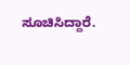ಸೂಚಿಸಿದ್ದಾರೆ.